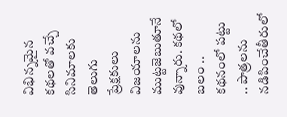విభిన్నమైన కథలతో వచ్చే సినిమాలకు తెలుగు ప్రేక్షకులు విజయాలను ముట్టజెబుతూనే వున్నారు. కథలో బలం .. కథనంలో పట్టు .. పాత్రలను నడిపించేతీరులో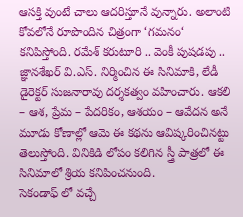ఆసక్తి వుంటే చాలు ఆదరిస్తూనే వున్నారు. అలాంటి కోవలోనే రూపొందిన చిత్రంగా ‘గమనం‘ కనిపిస్తోంది. రమేశ్ కరుటూరి .. వెంకీ పుషడపు .. జ్ఞానశేఖర్ వి.ఎస్. నిర్మించిన ఈ సినిమాకి, లేడీ డైరెక్టర్ సుజనారావు దర్శకత్వం వహించారు. ఆకలి – ఆశ, ప్రేమ – పేదరికం, ఆశయం – ఆవేదన అనే మూడు కోణాల్లో ఆమె ఈ కథను ఆవిష్కరించినట్టు తెలుస్తోంది. వినికిడి లోపం కలిగిన స్త్రీ పాత్రలో ఈ సినిమాలో శ్రియ కనిపించనుంది.
సెకండాఫ్ లో వచ్చే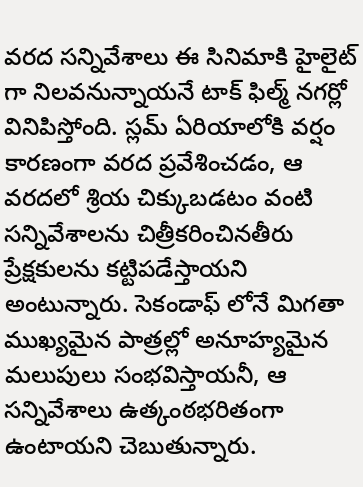వరద సన్నివేశాలు ఈ సినిమాకి హైలైట్ గా నిలవనున్నాయనే టాక్ ఫిల్మ్ నగర్లో వినిపిస్తోంది. స్లమ్ ఏరియాలోకి వర్షం కారణంగా వరద ప్రవేశించడం, ఆ వరదలో శ్రియ చిక్కుబడటం వంటి సన్నివేశాలను చిత్రీకరించినతీరు ప్రేక్షకులను కట్టిపడేస్తాయని అంటున్నారు. సెకండాఫ్ లోనే మిగతా ముఖ్యమైన పాత్రల్లో అనూహ్యమైన మలుపులు సంభవిస్తాయనీ, ఆ సన్నివేశాలు ఉత్కంఠభరితంగా ఉంటాయని చెబుతున్నారు.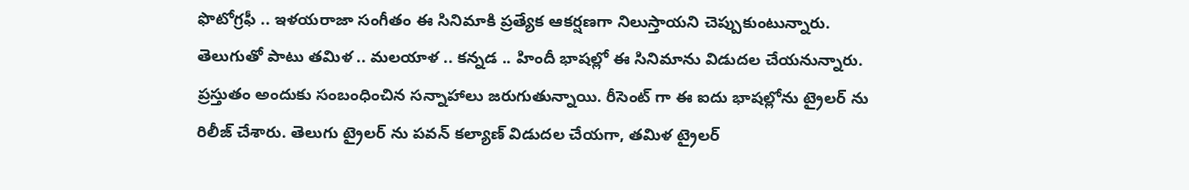ఫొటోగ్రఫీ .. ఇళయరాజా సంగీతం ఈ సినిమాకి ప్రత్యేక ఆకర్షణగా నిలుస్తాయని చెప్పుకుంటున్నారు.
తెలుగుతో పాటు తమిళ .. మలయాళ .. కన్నడ .. హిందీ భాషల్లో ఈ సినిమాను విడుదల చేయనున్నారు. ప్రస్తుతం అందుకు సంబంధించిన సన్నాహాలు జరుగుతున్నాయి. రీసెంట్ గా ఈ ఐదు భాషల్లోను ట్రైలర్ ను రిలీజ్ చేశారు. తెలుగు ట్రైలర్ ను పవన్ కల్యాణ్ విడుదల చేయగా, తమిళ ట్రైలర్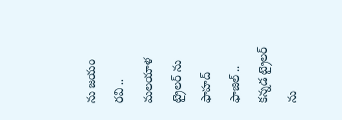ను జయం రవి .. మలయాళ ట్రైలర్ ను ఫాహద్ ఫాజిల్ .. కన్నడ ట్రైలర్ ను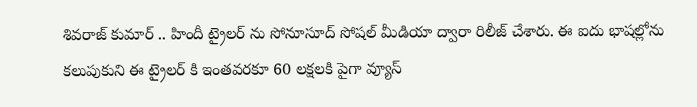శివరాజ్ కుమార్ .. హిందీ ట్రైలర్ ను సోనూసూద్ సోషల్ మీడియా ద్వారా రిలీజ్ చేశారు. ఈ ఐదు భాషల్లోను కలుపుకుని ఈ ట్రైలర్ కి ఇంతవరకూ 60 లక్షలకి పైగా వ్యూస్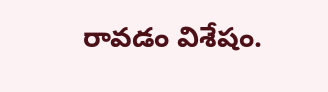రావడం విశేషం.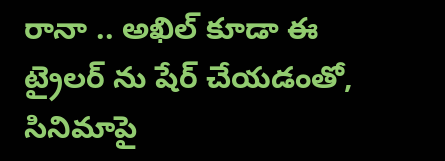రానా .. అఖిల్ కూడా ఈ ట్రైలర్ ను షేర్ చేయడంతో, సినిమాపై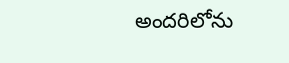అందరిలోను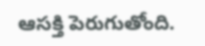ఆసక్తి పెరుగుతోంది.